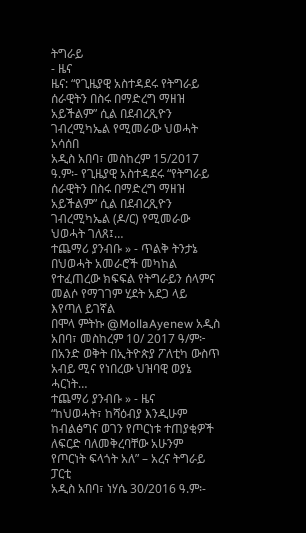ትግራይ
- ዜና
ዜና: “የጊዜያዊ አስተዳደሩ የትግራይ ሰራዊትን በስሩ በማድረግ ማዘዝ አይችልም” ሲል በደብረጺዮን ገብረሚካኤል የሚመራው ህወሓት አሳሰበ
አዲስ አበባ፣ መስከረም 15/2017 ዓ.ም፡- የጊዜያዊ አስተዳደሩ “የትግራይ ሰራዊትን በስሩ በማድረግ ማዘዝ አይችልም” ሲል በደብረጺዮን ገብረሚካኤል (ዶ/ር) የሚመራው ህወሓት ገለጸ፤…
ተጨማሪ ያንብቡ » - ጥልቅ ትንታኔ
በህወሓት አመራሮች መካከል የተፈጠረው ክፍፍል የትግራይን ሰላምና መልሶ የማገገም ሂደት አደጋ ላይ እየጣለ ይገኛል
በሞላ ምትኩ @MollaAyenew አዲስ አበባ፣ መስከረም 10/ 2017 ዓ/ም፦ በአንድ ወቅት በኢትዮጵያ ፖለቲካ ውስጥ አብይ ሚና የነበረው ህዝባዊ ወያኔ ሓርነት…
ተጨማሪ ያንብቡ » - ዜና
“ከህወሓት፣ ከሻዕብያ እንዲሁም ከብልፅግና ወገን የጦርነቱ ተጠያቂዎች ለፍርድ ባለመቅረባቸው አሁንም የጦርነት ፍላጎት አለ” – አረና ትግራይ ፓርቲ
አዲስ አበባ፣ ነሃሴ 30/2016 ዓ.ም፡-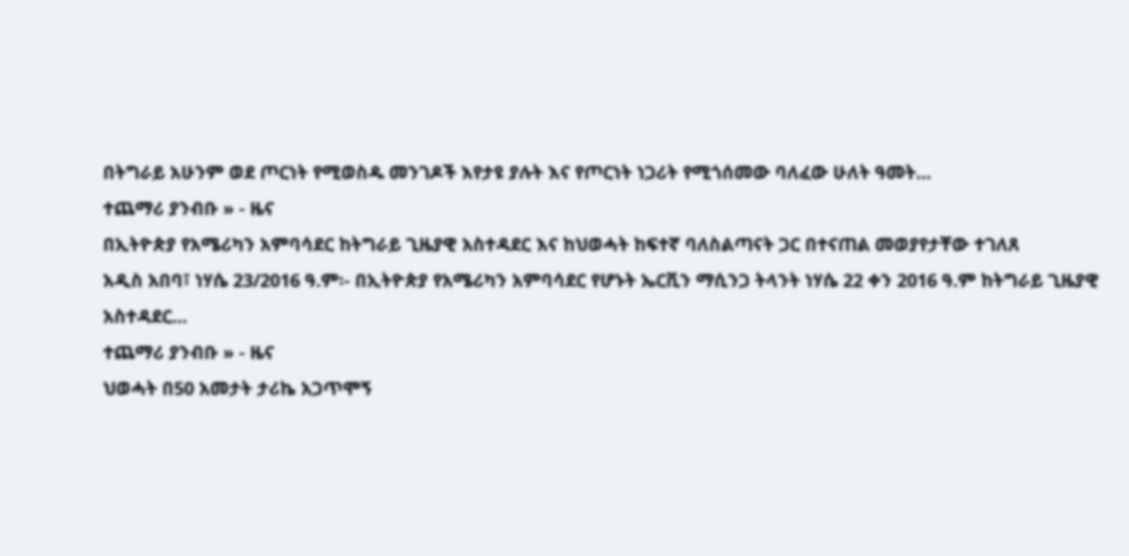በትግራይ አሁንም ወደ ጦርነት የሚወስዱ መንገዶች እየታዩ ያሉት እና የጦርነት ነጋሪት የሚጎሰመው ባለፈው ሁለት ዓመት…
ተጨማሪ ያንብቡ » - ዜና
በኢትዮጵያ የአሜሪካን አምባሳደር ከትግራይ ጊዜያዊ አስተዳደር እና ከህወሓት ከፍተኛ ባለስልጣናት ጋር በተናጠል መወያየታቸው ተገለጸ
አዲስ አበባ፣ ነሃሴ 23/2016 ዓ.ም፡- በኢትዮጵያ የአሜሪካን አምባሳደር የሆኑት ኤርቪን ማሲንጋ ትላንት ነሃሴ 22 ቀን 2016 ዓ.ም ከትግራይ ጊዜያዊ አስተዳደር…
ተጨማሪ ያንብቡ » - ዜና
ህወሓት በ50 አመታት ታሪኬ አጋጥሞኝ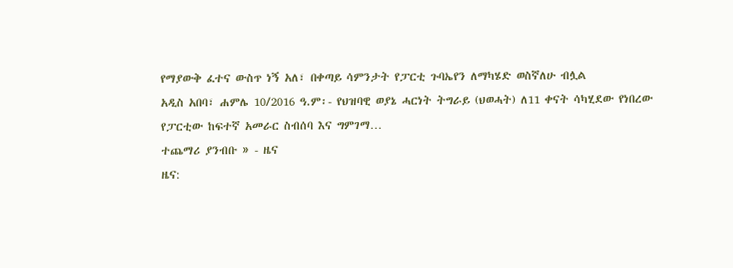የማያውቅ ፈተና ውስጥ ነኝ አለ፣ በቀጣይ ሳምንታት የፓርቲ ጉባኤየን ለማካሄድ ወስኛለሁ ብሏል
አዲስ አበባ፣ ሐምሌ 10/2016 ዓ.ም፡- የህዝባዊ ወያኔ ሓርነት ትግራይ (ህወሓት) ለ11 ቀናት ሳካሂደው የነበረው የፓርቲው ከፍተኛ አመራር ስብሰባ እና ግምገማ…
ተጨማሪ ያንብቡ » - ዜና
ዜና: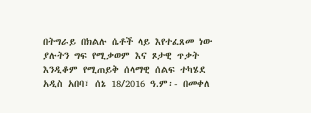በትግራይ በክልሉ ሴቶች ላይ እየተፈጸመ ነው ያሉትን ግፍ የሚቃወም እና ጾታዊ ጥቃት እንዲቆም የሚጠይቅ ሰላማዊ ሰልፍ ተካሄደ
አዲስ አበባ፣ ሰኔ 18/2016 ዓ.ም፡- በመቀለ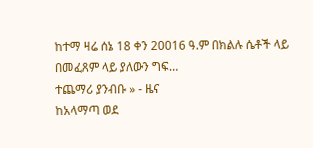ከተማ ዛሬ ሰኔ 18 ቀን 20016 ዓ.ም በክልሉ ሴቶች ላይ በመፈጸም ላይ ያለውን ግፍ…
ተጨማሪ ያንብቡ » - ዜና
ከአላማጣ ወደ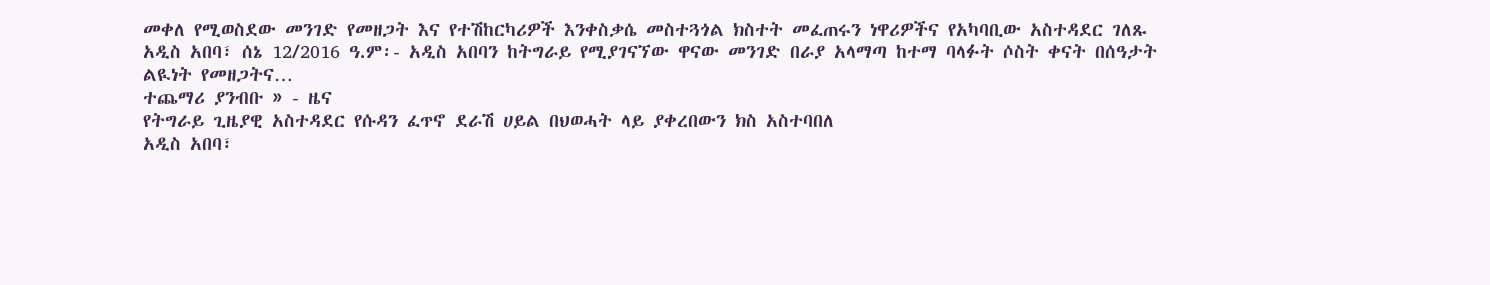መቀለ የሚወስደው መንገድ የመዘጋት እና የተሽከርካሪዎች እንቀስቃሴ መስተጓጎል ክስተት መፈጠሩን ነዋሪዎችና የአካባቢው አስተዳደር ገለጹ
አዲስ አበባ፣ ሰኔ 12/2016 ዓ.ም፡- አዲስ አበባን ከትግራይ የሚያገናኘው ዋናው መንገድ በራያ አላማጣ ከተማ ባላፉት ሶስት ቀናት በሰዓታት ልዪነት የመዘጋትና…
ተጨማሪ ያንብቡ » - ዜና
የትግራይ ጊዜያዊ አስተዳደር የሱዳን ፈጥኖ ደራሽ ሀይል በህወሓት ላይ ያቀረበውን ክስ አስተባበለ
አዲስ አበባ፣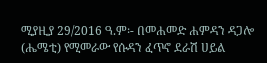ሚያዚያ 29/2016 ዓ.ም፡- በመሐመድ ሐምዳን ዳጋሎ (ሔሜቲ) የሚመራው የሱዳን ፈጥኖ ደራሽ ሀይል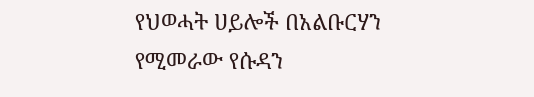የህወሓት ሀይሎች በአልቡርሃን የሚመራው የሱዳን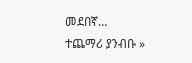መደበኛ…
ተጨማሪ ያንብቡ »